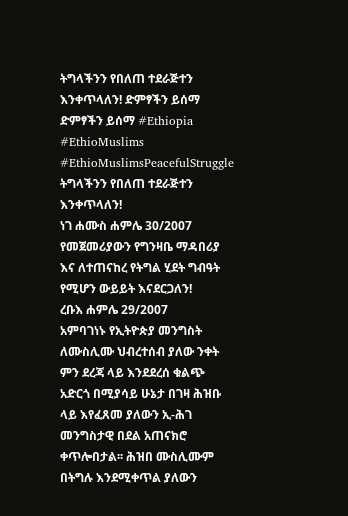ትግላችንን የበለጠ ተደራጅተን እንቀጥላለን! ድምፃችን ይሰማ
ድምፃችን ይሰማ #Ethiopia #EthioMuslims #EthioMuslimsPeacefulStruggle
ትግላችንን የበለጠ ተደራጅተን እንቀጥላለን!
ነገ ሐሙስ ሐምሌ 30/2007 የመጀመሪያውን የግንዛቤ ማዳበሪያ እና ለተጠናከረ የትግል ሂደት ግብዓት የሚሆን ውይይት እናደርጋለን!
ረቡእ ሐምሌ 29/2007
አምባገነኑ የኢትዮጵያ መንግስት ለሙስሊሙ ህብረተሰብ ያለው ንቀት ምን ደረጃ ላይ እንደደረሰ ቁልጭ አድርጎ በሚያሳይ ሁኔታ በገዛ ሕዝቡ ላይ እየፈጸመ ያለውን ኢ-ሕገ መንግስታዊ በደል አጠናክሮ ቀጥሎበታል፡፡ ሕዝበ ሙስሊሙም በትግሉ እንደሚቀጥል ያለውን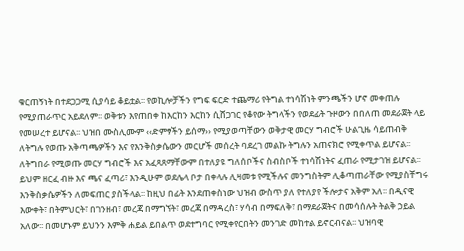ቁርጠኝነት በተደጋጋሚ ሲያሳይ ቆይቷል፡፡ የወኪሎቻችን የግፍ ፍርድ ተጨማሪ የትግል ተነሳሽነት ምንጫችን ሆኖ መቀጠሉ የሚያጠራጥር አይደለም፡፡ ወቅቱን እየጠበቀ ከእርከን እርከን ሲሸጋገር የቆየው ትግላችን የወደፊት ጉዞውን በበለጠ መደራጀት ላይ የመሠረተ ይሆናል፡፡ ህዝበ ሙስሊሙም ‹‹ድምፃችን ይሰማ›› የሚያወጣቸውን ወቅታዊ መርሃ ግብሮች ሁልጊዜ ሳይጠብቅ ለትግሉ የወጡ አቅጣጫዎችን እና የእንቅስቃሴውን መርሆች መሰረት ባደረገ መልኩ ትግሉን አጠናክሮ የሚቀጥል ይሆናል፡፡ ለትግበራ የሚወጡ መርሃ ግብሮች እና አፈጻጸማቸውም በተለያዩ ግለሰቦችና ስብስቦች ተነሳሽነትና ፈጠራ የሚታገዝ ይሆናል፡፡ ይህም ዘርፈ ብዙ እና ጫና ፈጣሪ፣ እንዲሁም ወደሌላ ቦታ በቀላሉ ሊዛመቱ የሚችሉና መንግስትም ሊቆጣጠራቸው የሚያስቸግሩ እንቅስቃሴዎችን ለመፍጠር ያስችላል፡፡ ከዚህ በፊት እንደጠቀስነው ህዝብ ውስጥ ያለ የተለያየ ችሎታና አቅም አለ፡፡ በዲናዊ እውቀት፣ በትምህርት፣ በገንዘብ፣ መረጃ በማግኘት፣ መረጃ በማዳረስ፣ ሃሳብ በማፍለቅ፣ በማደራጀትና በመሳሰሉት ትልቅ ኃይል አለው፡፡ በመሆኑም ይህንን እምቅ ሐይል ይበልጥ ወደተግባር የሚቀየርበትን መንገድ መከተል ይኖርብናል፡፡ ህዝባዊ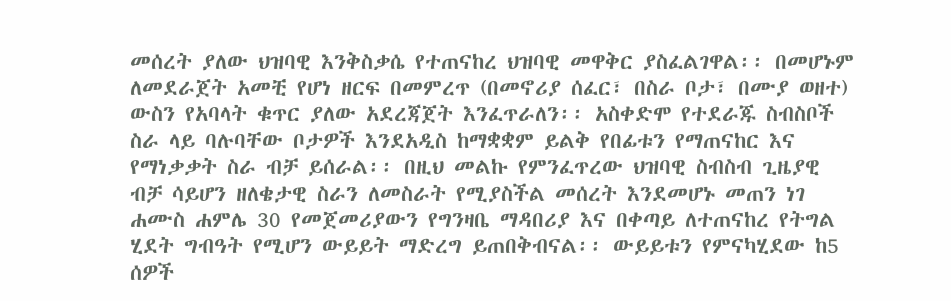መሰረት ያለው ህዝባዊ እንቅስቃሴ የተጠናከረ ህዝባዊ መዋቅር ያስፈልገዋል፡፡ በመሆኑም ለመደራጀት አመቺ የሆነ ዘርፍ በመምረጥ (በመኖሪያ ሰፈር፣ በስራ ቦታ፣ በሙያ ወዘተ) ውስን የአባላት ቁጥር ያለው አደረጃጀት እንፈጥራለን፡፡ አስቀድሞ የተደራጁ ስብስቦች ስራ ላይ ባሉባቸው ቦታዎች እንደአዲስ ከማቋቋም ይልቅ የበፊቱን የማጠናከር እና የማነቃቃት ስራ ብቻ ይሰራል፡፡ በዚህ መልኩ የምንፈጥረው ህዝባዊ ስብስብ ጊዜያዊ ብቻ ሳይሆን ዘለቄታዊ ስራን ለመስራት የሚያስችል መሰረት እንደመሆኑ መጠን ነገ ሐሙስ ሐምሌ 30 የመጀመሪያውን የግንዛቤ ማዳበሪያ እና በቀጣይ ለተጠናከረ የትግል ሂደት ግብዓት የሚሆን ውይይት ማድረግ ይጠበቅብናል፡፡ ውይይቱን የምናካሂደው ከ5 ሰዎች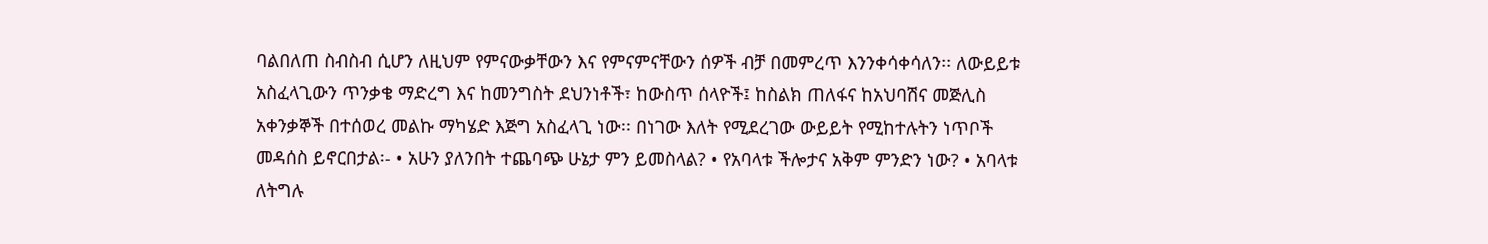ባልበለጠ ስብስብ ሲሆን ለዚህም የምናውቃቸውን እና የምናምናቸውን ሰዎች ብቻ በመምረጥ እንንቀሳቀሳለን፡፡ ለውይይቱ አስፈላጊውን ጥንቃቄ ማድረግ እና ከመንግስት ደህንነቶች፣ ከውስጥ ሰላዮች፤ ከስልክ ጠለፋና ከአህባሽና መጅሊስ አቀንቃኞች በተሰወረ መልኩ ማካሄድ እጅግ አስፈላጊ ነው፡፡ በነገው እለት የሚደረገው ውይይት የሚከተሉትን ነጥቦች መዳሰስ ይኖርበታል፡- • አሁን ያለንበት ተጨባጭ ሁኔታ ምን ይመስላል? • የአባላቱ ችሎታና አቅም ምንድን ነው? • አባላቱ ለትግሉ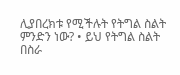ሊያበረክቱ የሚችሉት የትግል ስልት ምንድን ነው? • ይህ የትግል ስልት በስራ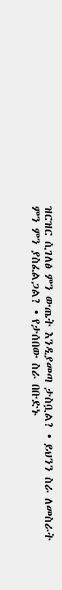ዝርዝር ሲገለፅ ምን ውጤት እንዲያመጣ ታስቧል? • ይህንን ስራ ለመስራት ምን ምን ያስፈልጋል? • የታሰበው ስራ በቡድኑ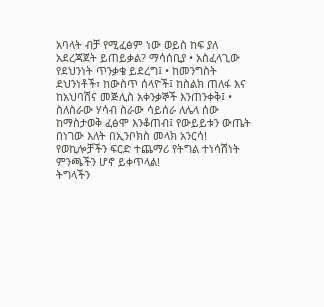አባላት ብቻ የሚፈፅም ነው ወይስ ከፍ ያለ አደረጃጀት ይጠይቃል? ማሳሰቢያ • አስፈላጊው የደህንነት ጥንቃቄ ይደረግ፤ • ከመንግስት ደህንነቶች፣ ከውስጥ ሰላዮች፤ ከስልክ ጠለፋ እና ከአህባሽና መጅሊስ አቀንቃኞች እንጠንቀቅ፤ • ስለስራው ሃሳብ ስራው ሳይሰራ ለሌላ ሰው ከማስታወቅ ፈፅሞ እንቆጠብ፤ የውይይቱን ውጤት በነገው እለት በኢንቦክስ መላክ አንርሳ! የወኪሎቻችን ፍርድ ተጨማሪ የትግል ተነሳሽነት ምንጫችን ሆኖ ይቀጥላል!
ትግላችን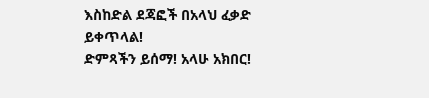እስከድል ደጃፎች በአላህ ፈቃድ ይቀጥላል!
ድምጻችን ይሰማ! አላሁ አክበር!